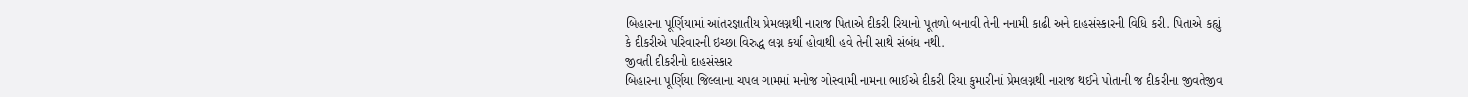બિહારના પૂર્ણિયામાં આંતરજ્ઞાતીય પ્રેમલગ્નથી નારાજ પિતાએ દીકરી રિયાનો પૂતળો બનાવી તેની નનામી કાઢી અને દાહસંસ્કારની વિધિ કરી. પિતાએ કહ્યું કે દીકરીએ પરિવારની ઇચ્છા વિરુદ્ધ લગ્ન કર્યા હોવાથી હવે તેની સાથે સંબંધ નથી.
જીવતી દીકરીનો દાહસંસ્કાર
બિહારના પૂર્ણિયા જિલ્લાના ચપલ ગામમાં મનોજ ગોસ્વામી નામના ભાઈએ દીકરી રિયા કુમારીનાં પ્રેમલગ્નથી નારાજ થઈને પોતાની જ દીકરીના જીવતેજીવ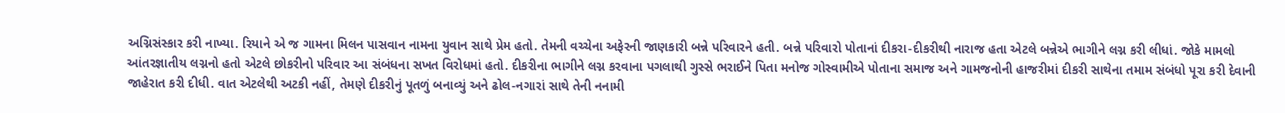અગ્નિસંસ્કાર કરી નાખ્યા. રિયાને એ જ ગામના મિલન પાસવાન નામના યુવાન સાથે પ્રેમ હતો. તેમની વચ્ચેના અફેરની જાણકારી બન્ને પરિવારને હતી. બન્ને પરિવારો પોતાનાં દીકરા-દીકરીથી નારાજ હતા એટલે બન્નેએ ભાગીને લગ્ન કરી લીધાં. જોકે મામલો આંતરજ્ઞાતીય લગ્નનો હતો એટલે છોકરીનો પરિવાર આ સંબંધના સખત વિરોધમાં હતો. દીકરીના ભાગીને લગ્ન કરવાના પગલાથી ગુસ્સે ભરાઈને પિતા મનોજ ગોસ્વામીએ પોતાના સમાજ અને ગામજનોની હાજરીમાં દીકરી સાથેના તમામ સંબંધો પૂરા કરી દેવાની જાહેરાત કરી દીધી. વાત એટલેથી અટકી નહીં, તેમણે દીકરીનું પૂતળું બનાવ્યું અને ઢોલ-નગારાં સાથે તેની નનામી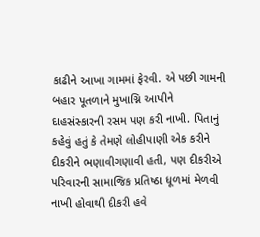કાઢીને આખા ગામમાં ફેરવી. એ પછી ગામની બહાર પૂતળાને મુખાગ્નિ આપીને દાહસંસ્કારની રસમ પણ કરી નાખી. પિતાનું કહેવું હતું કે તેમણે લોહીપાણી એક કરીને દીકરીને ભણાવીગણાવી હતી, પણ દીકરીએ પરિવારની સામાજિક પ્રતિષ્ઠા ધૂળમાં મેળવી નાખી હોવાથી દીકરી હવે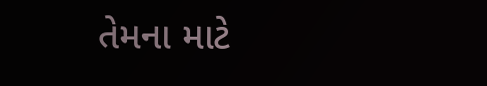તેમના માટે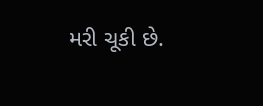મરી ચૂકી છે.